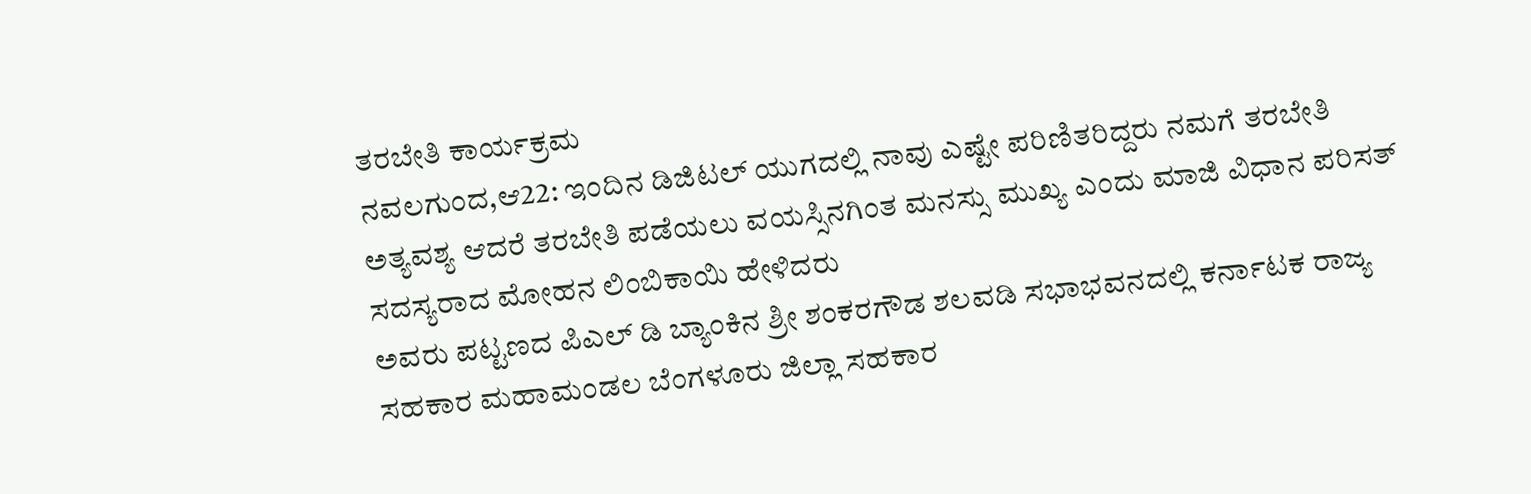ತರಬೇತಿ ಕಾರ್ಯಕ್ರಮ
ನವಲಗುಂದ,ಆ22: ಇಂದಿನ ಡಿಜಿಟಲ್ ಯುಗದಲ್ಲಿ ನಾವು ಎಷ್ಟೇ ಪರಿಣಿತರಿದ್ದರು ನಮಗೆ ತರಬೇತಿ ಅತ್ಯವಶ್ಯ ಆದರೆ ತರಬೇತಿ ಪಡೆಯಲು ವಯಸ್ಸಿನಗಿಂತ ಮನಸ್ಸು ಮುಖ್ಯ ಎಂದು ಮಾಜಿ ವಿಧಾನ ಪರಿಸತ್ ಸದಸ್ಯರಾದ ಮೋಹನ ಲಿಂಬಿಕಾಯಿ ಹೇಳಿದರು
ಅವರು ಪಟ್ಟಣದ ಪಿಎಲ್ ಡಿ ಬ್ಯಾಂಕಿನ ಶ್ರೀ ಶಂಕರಗೌಡ ಶಲವಡಿ ಸಭಾಭವನದಲ್ಲಿ ಕರ್ನಾಟಕ ರಾಜ್ಯ ಸಹಕಾರ ಮಹಾಮಂಡಲ ಬೆಂಗಳೂರು ಜಿಲ್ಲಾ ಸಹಕಾರ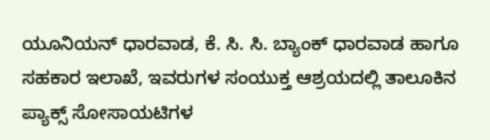ಯೂನಿಯನ್ ಧಾರವಾಡ, ಕೆ. ಸಿ. ಸಿ. ಬ್ಯಾಂಕ್ ಧಾರವಾಡ ಹಾಗೂ ಸಹಕಾರ ಇಲಾಖೆ, ಇವರುಗಳ ಸಂಯುಕ್ತ ಆಶ್ರಯದಲ್ಲಿ ತಾಲೂಕಿನ ಪ್ಯಾಕ್ಸ್ ಸೋಸಾಯಟಿಗಳ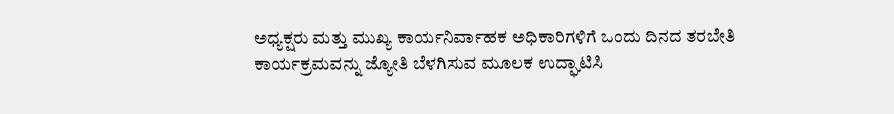ಅಧ್ಯಕ್ಷರು ಮತ್ತು ಮುಖ್ಯ ಕಾರ್ಯನಿರ್ವಾಹಕ ಅಧಿಕಾರಿಗಳಿಗೆ ಒಂದು ದಿನದ ತರಬೇತಿ ಕಾರ್ಯಕ್ರಮವನ್ನು ಜ್ಯೋತಿ ಬೆಳಗಿಸುವ ಮೂಲಕ ಉದ್ಘಾಟಿಸಿ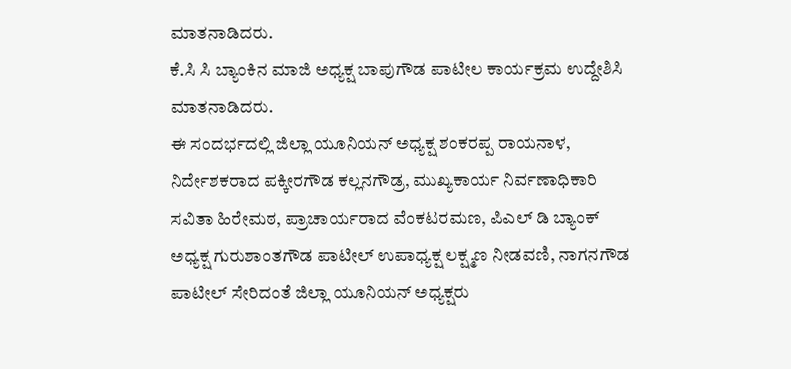ಮಾತನಾಡಿದರು.
ಕೆ.ಸಿ ಸಿ ಬ್ಯಾಂಕಿನ ಮಾಜಿ ಅಧ್ಯಕ್ಷ ಬಾಪುಗೌಡ ಪಾಟೀಲ ಕಾರ್ಯಕ್ರಮ ಉದ್ದೇಶಿಸಿ ಮಾತನಾಡಿದರು.
ಈ ಸಂದರ್ಭದಲ್ಲಿ ಜಿಲ್ಲಾ ಯೂನಿಯನ್ ಅಧ್ಯಕ್ಷ ಶಂಕರಪ್ಪ ರಾಯನಾಳ, ನಿರ್ದೇಶಕರಾದ ಪಕ್ಕೀರಗೌಡ ಕಲ್ಲನಗೌಡ್ರ, ಮುಖ್ಯಕಾರ್ಯ ನಿರ್ವಣಾಧಿಕಾರಿ ಸವಿತಾ ಹಿರೇಮಠ, ಪ್ರಾಚಾರ್ಯರಾದ ವೆಂಕಟರಮಣ, ಪಿಎಲ್ ಡಿ ಬ್ಯಾಂಕ್ ಅಧ್ಯಕ್ಷ ಗುರುಶಾಂತಗೌಡ ಪಾಟೀಲ್ ಉಪಾಧ್ಯಕ್ಷ ಲಕ್ಷ್ಮಣ ನೀಡವಣಿ, ನಾಗನಗೌಡ ಪಾಟೀಲ್ ಸೇರಿದಂತೆ ಜಿಲ್ಲಾ ಯೂನಿಯನ್ ಅಧ್ಯಕ್ಷರು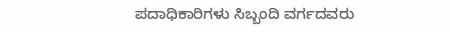ಪದಾಧಿಕಾರಿಗಳು ಸಿಬ್ಬಂದಿ ವರ್ಗದವರು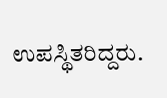ಉಪಸ್ಥಿತರಿದ್ದರು.